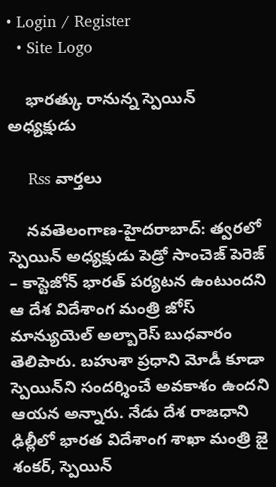• Login / Register
  • Site Logo

    భారత్కు రానున్న స్పెయిన్ అధ్యక్షుడు

    Rss వార్తలు

    న‌వ‌తెలంగాణ‌-హైద‌రాబాద్: త్వరలో స్పెయిన్‌ అధ్యక్షుడు పెడ్రో సాంచెజ్‌ పెరెజ్‌ – కాస్టెజోన్‌ భారత్‌ పర్యటన ఉంటుందని ఆ దేశ విదేశాంగ మంత్రి జోస్‌ మాన్యుయెల్‌ అల్బారెస్‌ బుధవారం తెలిపారు. బహుశా ప్రధాని మోడీ కూడా స్పెయిన్‌ని సందర్శించే అవకాశం ఉందని ఆయన అన్నారు. నేడు దేశ రాజధాని ఢిల్లీలో భారత విదేశాంగ శాఖా మంత్రి జై శంకర్‌, స్పెయిన్‌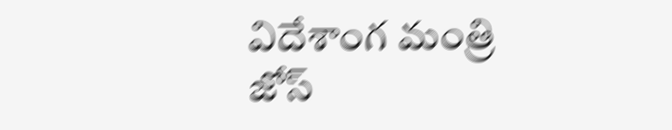విదేశాంగ మంత్రి జోస్‌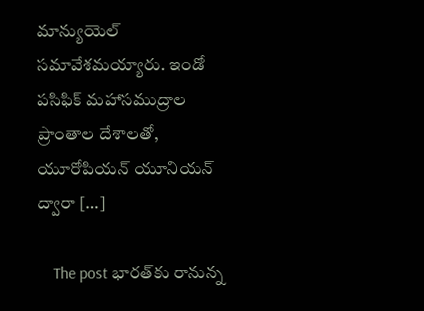మాన్యుయెల్‌ సమావేశమయ్యారు. ఇండో పసిఫిక్‌ మహాసముద్రాల ప్రాంతాల దేశాలతో, యూరోపియన్‌ యూనియన్‌ ద్వారా […]

    The post భార‌త్‌కు రానున్న‌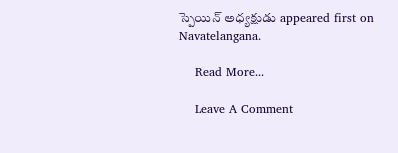స్పెయిన్‌ అధ్యక్షుడు appeared first on Navatelangana.

    Read More...

    Leave A Comment